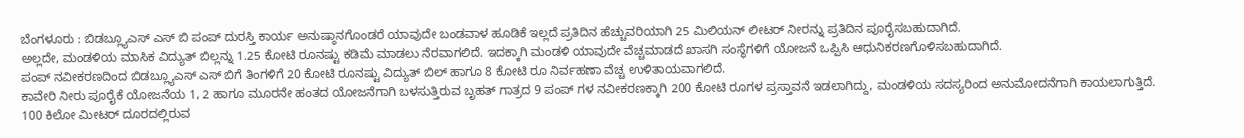ಬೆಂಗಳೂರು : ಬಿಡಬ್ಲ್ಯೂಎಸ್ ಎಸ್ ಬಿ ಪಂಪ್ ದುರಸ್ತಿ ಕಾರ್ಯ ಅನುಷ್ಠಾನಗೊಂಡರೆ ಯಾವುದೇ ಬಂಡವಾಳ ಹೂಡಿಕೆ ಇಲ್ಲದೆ ಪ್ರತಿದಿನ ಹೆಚ್ಚುವರಿಯಾಗಿ 25 ಮಿಲಿಯನ್ ಲೀಟರ್ ನೀರನ್ನು ಪ್ರತಿದಿನ ಪೂರೈಸಬಹುದಾಗಿದೆ.
ಅಲ್ಲದೇ, ಮಂಡಳಿಯ ಮಾಸಿಕ ವಿದ್ಯುತ್ ಬಿಲ್ಲನ್ನು 1.25 ಕೋಟಿ ರೂನಷ್ಟು ಕಡಿಮೆ ಮಾಡಲು ನೆರವಾಗಲಿದೆ. ಇದಕ್ಕಾಗಿ ಮಂಡಳಿ ಯಾವುದೇ ವೆಚ್ಚಮಾಡದೆ ಖಾಸಗಿ ಸಂಸ್ಥೆಗಳಿಗೆ ಯೋಜನೆ ಒಪ್ಪಿಸಿ ಆಧುನಿಕರಣಗೊಳಿಸಬಹುದಾಗಿದೆ.
ಪಂಪ್ ನವೀಕರಣದಿಂದ ಬಿಡಬ್ಲ್ಯೂಎಸ್ ಎಸ್ ಬಿಗೆ ತಿಂಗಳಿಗೆ 20 ಕೋಟಿ ರೂನಷ್ಟು ವಿದ್ಯುತ್ ಬಿಲ್ ಹಾಗೂ 8 ಕೋಟಿ ರೂ ನಿರ್ವಹಣಾ ವೆಚ್ಚ ಉಳಿತಾಯವಾಗಲಿದೆ.
ಕಾವೇರಿ ನೀರು ಪೂರೈಕೆ ಯೋಜನೆಯ 1, 2 ಹಾಗೂ ಮೂರನೇ ಹಂತದ ಯೋಜನೆಗಾಗಿ ಬಳಸುತ್ತಿರುವ ಬೃಹತ್ ಗಾತ್ರದ 9 ಪಂಪ್ ಗಳ ನವೀಕರಣಕ್ಕಾಗಿ 200 ಕೋಟಿ ರೂಗಳ ಪ್ರಸ್ತಾವನೆ ಇಡಲಾಗಿದ್ದು, ಮಂಡಳಿಯ ಸದಸ್ಯರಿಂದ ಅನುಮೋದನೆಗಾಗಿ ಕಾಯಲಾಗುತ್ತಿದೆ.
100 ಕಿಲೋ ಮೀಟರ್ ದೂರದಲ್ಲಿರುವ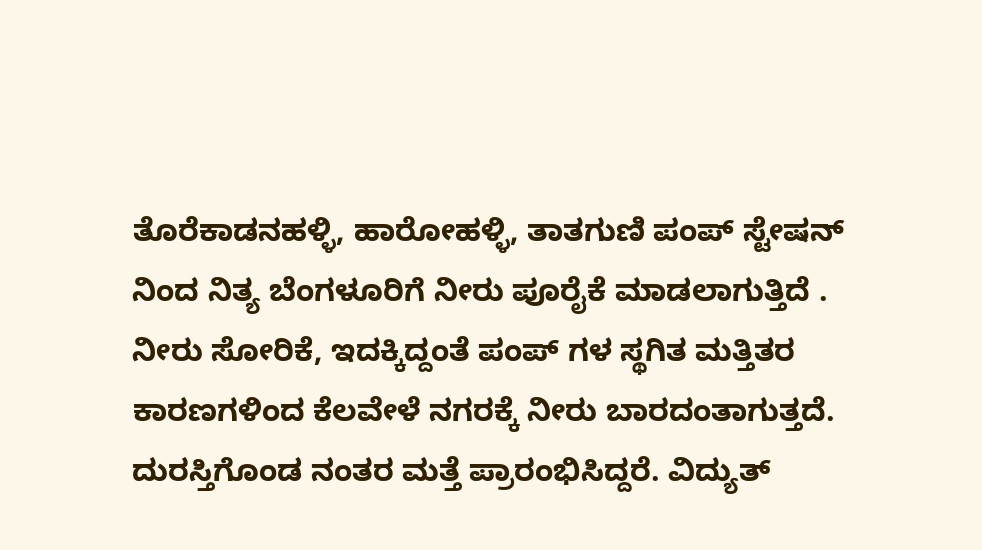ತೊರೆಕಾಡನಹಳ್ಳಿ, ಹಾರೋಹಳ್ಳಿ, ತಾತಗುಣಿ ಪಂಪ್ ಸ್ಟೇಷನ್ ನಿಂದ ನಿತ್ಯ ಬೆಂಗಳೂರಿಗೆ ನೀರು ಪೂರೈಕೆ ಮಾಡಲಾಗುತ್ತಿದೆ . ನೀರು ಸೋರಿಕೆ, ಇದಕ್ಕಿದ್ದಂತೆ ಪಂಪ್ ಗಳ ಸ್ಥಗಿತ ಮತ್ತಿತರ ಕಾರಣಗಳಿಂದ ಕೆಲವೇಳೆ ನಗರಕ್ಕೆ ನೀರು ಬಾರದಂತಾಗುತ್ತದೆ.
ದುರಸ್ತಿಗೊಂಡ ನಂತರ ಮತ್ತೆ ಪ್ರಾರಂಭಿಸಿದ್ದರೆ. ವಿದ್ಯುತ್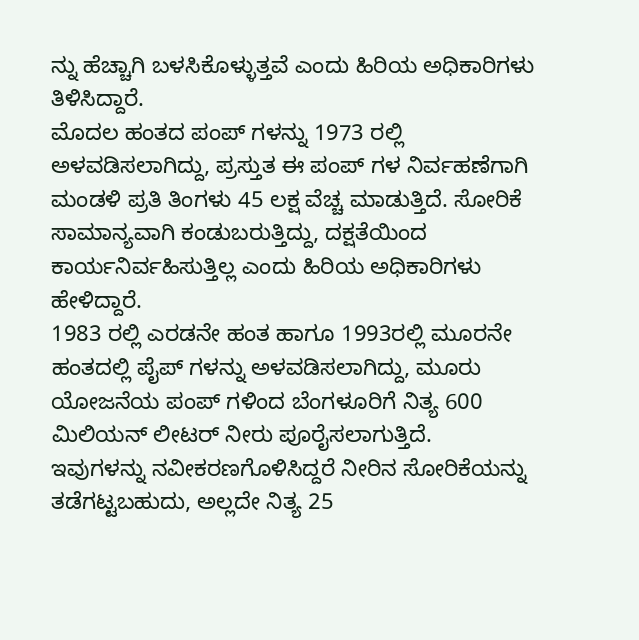ನ್ನು ಹೆಚ್ಚಾಗಿ ಬಳಸಿಕೊಳ್ಳುತ್ತವೆ ಎಂದು ಹಿರಿಯ ಅಧಿಕಾರಿಗಳು ತಿಳಿಸಿದ್ದಾರೆ.
ಮೊದಲ ಹಂತದ ಪಂಪ್ ಗಳನ್ನು 1973 ರಲ್ಲಿ ಅಳವಡಿಸಲಾಗಿದ್ದು, ಪ್ರಸ್ತುತ ಈ ಪಂಪ್ ಗಳ ನಿರ್ವಹಣೆಗಾಗಿ ಮಂಡಳಿ ಪ್ರತಿ ತಿಂಗಳು 45 ಲಕ್ಷ ವೆಚ್ಚ ಮಾಡುತ್ತಿದೆ. ಸೋರಿಕೆ ಸಾಮಾನ್ಯವಾಗಿ ಕಂಡುಬರುತ್ತಿದ್ದು, ದಕ್ಷತೆಯಿಂದ ಕಾರ್ಯನಿರ್ವಹಿಸುತ್ತಿಲ್ಲ ಎಂದು ಹಿರಿಯ ಅಧಿಕಾರಿಗಳು ಹೇಳಿದ್ದಾರೆ.
1983 ರಲ್ಲಿ ಎರಡನೇ ಹಂತ ಹಾಗೂ 1993ರಲ್ಲಿ ಮೂರನೇ ಹಂತದಲ್ಲಿ ಪೈಪ್ ಗಳನ್ನು ಅಳವಡಿಸಲಾಗಿದ್ದು, ಮೂರು ಯೋಜನೆಯ ಪಂಪ್ ಗಳಿಂದ ಬೆಂಗಳೂರಿಗೆ ನಿತ್ಯ 600 ಮಿಲಿಯನ್ ಲೀಟರ್ ನೀರು ಪೂರೈಸಲಾಗುತ್ತಿದೆ.
ಇವುಗಳನ್ನು ನವೀಕರಣಗೊಳಿಸಿದ್ದರೆ ನೀರಿನ ಸೋರಿಕೆಯನ್ನು ತಡೆಗಟ್ಟಬಹುದು, ಅಲ್ಲದೇ ನಿತ್ಯ 25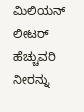ಮಿಲಿಯನ್ ಲೀಟರ್ ಹೆಚ್ಚುವರಿ ನೀರನ್ನು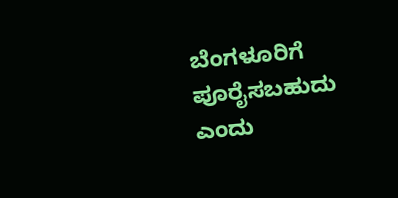ಬೆಂಗಳೂರಿಗೆ ಪೂರೈಸಬಹುದು ಎಂದು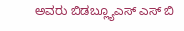ಅವರು ಬಿಡಬ್ಲ್ಯೂಎಸ್ ಎಸ್ ಬಿ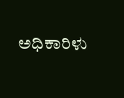ಅಧಿಕಾರಿಳು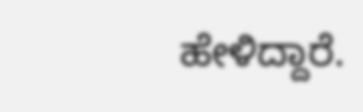ಹೇಳಿದ್ದಾರೆ.